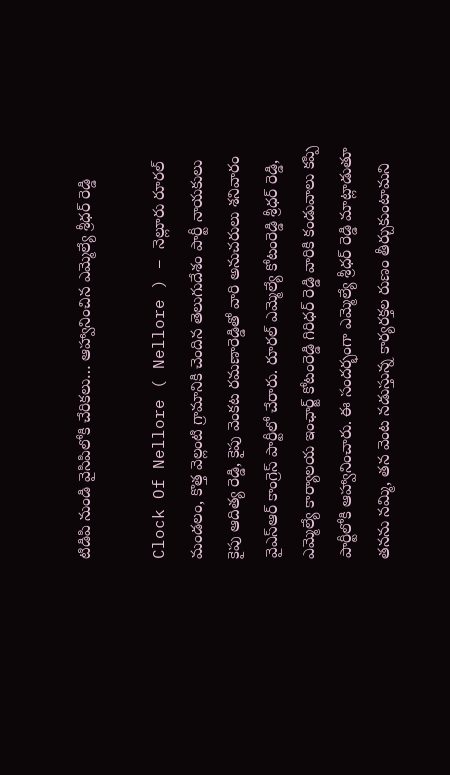టిడిపి నుండి వైసిపిలోకి చేరికలు… ఆహ్వానించిన ఎమ్మెల్యే శ్రీధర్ రెడ్డి

Clock Of Nellore ( Nellore ) – నెల్లూరు రూరల్ మండలం, కొత్త వెల్లంటి గ్రామానికి చెందిన తెలుగుదేశం పార్టీ నాయకులు కైపు ఆదిత్య రెడ్డి, కైపు వెంకట రమణారెడ్డితో వారి అనుచరులు శనివారం వైఎస్ఆర్ కాంగ్రెస్ పార్టీలో చేరారు. రూరల్ ఎమ్మెల్యే కోటంరెడ్డి శ్రీధర్ రెడ్డి, ఎమ్మెల్యే కార్యాలయ ఇంఛార్జ్ కోటంరెడ్డి గిరిధర్ రెడ్డి వారికి కండువాలు కప్పి పార్టీలోకి ఆహ్వానించారు. ఈ సందర్భంగా ఎమ్మెల్యే శ్రీధర్ రెడ్డి మాట్లాడుతూ తనను నమ్మి, తన వెంట నడుస్తున్న కార్యరక్తల రుణం తీర్చుకుంటామని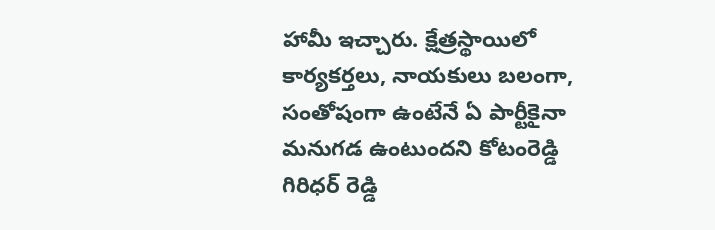హామీ ఇచ్చారు. క్షేత్రస్థాయిలో కార్యకర్తలు, నాయకులు బలంగా, సంతోషంగా ఉంటేనే ఏ పార్టీకైనా మనుగడ ఉంటుందని కోటంరెడ్డి గిరిధర్ రెడ్డి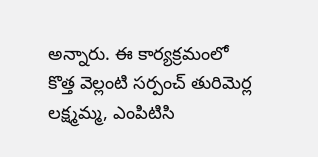అన్నారు. ఈ కార్యక్రమంలో కొత్త వెల్లంటి సర్పంచ్ తురిమెర్ల లక్ష్మమ్మ, ఎంపిటిసి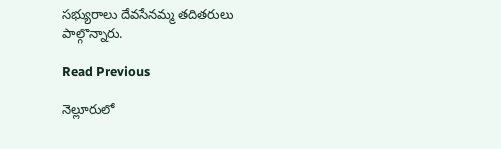సభ్యురాలు దేవసేనమ్మ తదితరులు పాల్గొన్నారు.

Read Previous

నెల్లూరులో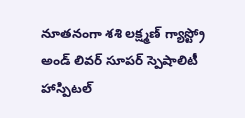నూతనంగా శశి లక్ష్మణ్ గ్యాస్ట్రో అండ్ లివర్ సూపర్ స్పెషాలిటీ హాస్పిటల్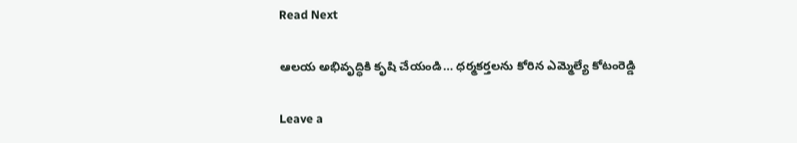Read Next

ఆలయ అభివృద్ధికి కృషి చేయండి… ధర్మకర్తలను కోరిన ఎమ్మెల్యే కోటంరెడ్డి

Leave a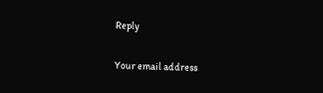Reply

Your email address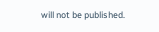will not be published.